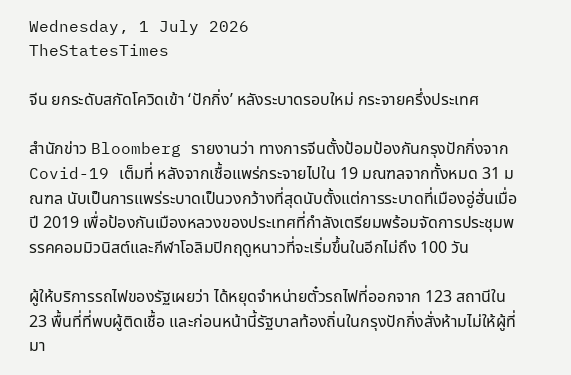Wednesday, 1 July 2026
TheStatesTimes

จีน ยกระดับสกัดโควิดเข้า ‘ปักกิ่ง’ หลังระบาดรอบใหม่ กระจายครึ่งประเทศ

สำนักข่าว Bloomberg รายงานว่า ทางการจีนตั้งป้อมป้องกันกรุงปักกิ่งจาก Covid-19 เต็มที่ หลังจากเชื้อแพร่กระจายไปใน 19 มณฑลจากทั้งหมด 31 มณฑล นับเป็นการแพร่ระบาดเป็นวงกว้างที่สุดนับตั้งแต่การระบาดที่เมืองอู่ฮั่นเมื่อปี 2019 เพื่อป้องกันเมืองหลวงของประเทศที่กำลังเตรียมพร้อมจัดการประชุมพรรคคอมมิวนิสต์และกีฬาโอลิมปิกฤดูหนาวที่จะเริ่มขึ้นในอีกไม่ถึง 100 วัน

ผู้ให้บริการรถไฟของรัฐเผยว่า ได้หยุดจำหน่ายตั๋วรถไฟที่ออกจาก 123 สถานีใน 23 พื้นที่ที่พบผู้ติดเชื้อ และก่อนหน้านี้รัฐบาลท้องถิ่นในกรุงปักกิ่งสั่งห้ามไม่ให้ผู้ที่มา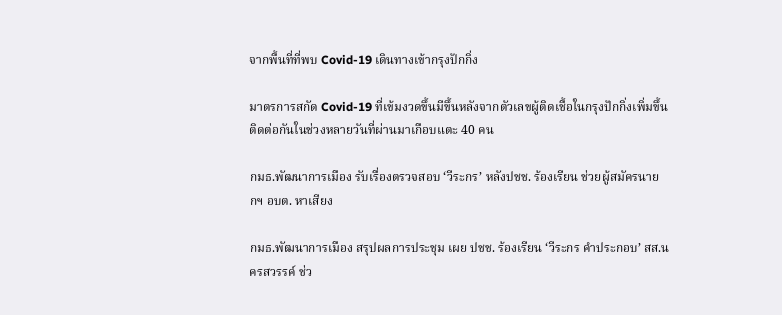จากพื้นที่ที่พบ Covid-19 เดินทางเข้ากรุงปักกิ่ง

มาตรการสกัด Covid-19 ที่เข้มงวดขึ้นมีขึ้นหลังจากตัวเลขผู้ติดเชื้อในกรุงปักกิ่งเพิ่มขึ้นติดต่อกันในช่วงหลายวันที่ผ่านมาเกือบแตะ 40 คน

กมธ.พัฒนาการเมือง รับเรื่องตรวจสอบ ‘วีระกร’ หลังปชช. ร้องเรียน ช่วยผู้สมัครนายกฯ อบต. หาเสียง

กมธ.พัฒนาการเมือง สรุปผลการประชุม เผย ปชช. ร้องเรียน ‘วีระกร คำประกอบ’ สส.นครสวรรค์ ช่ว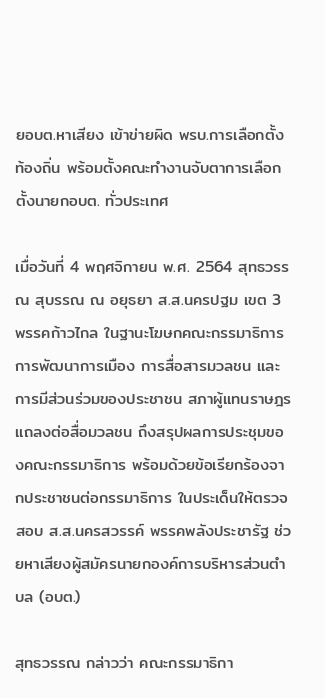ยอบต.หาเสียง เข้าข่ายผิด พรบ.การเลือกตั้งท้องถิ่น พร้อมตั้งคณะทำงานจับตาการเลือกตั้งนายกอบต. ทั่วประเทศ

เมื่อวันที่ 4 พฤศจิกายน พ.ศ. 2564 สุทธวรรณ สุบรรณ ณ อยุธยา ส.ส.นครปฐม เขต 3 พรรคก้าวไกล ในฐานะโฆษกคณะกรรมาธิการการพัฒนาการเมือง การสื่อสารมวลชน และการมีส่วนร่วมของประชาชน สภาผู้แทนราษฎร แถลงต่อสื่อมวลชน ถึงสรุปผลการประชุมของคณะกรรมาธิการ พร้อมด้วยข้อเรียกร้องจากประชาชนต่อกรรมาธิการ ในประเด็นให้ตรวจสอบ ส.ส.นครสวรรค์ พรรคพลังประชารัฐ ช่วยหาเสียงผู้สมัครนายกองค์การบริหารส่วนตำบล (อบต.)

สุทธวรรณ กล่าวว่า คณะกรรมาธิกา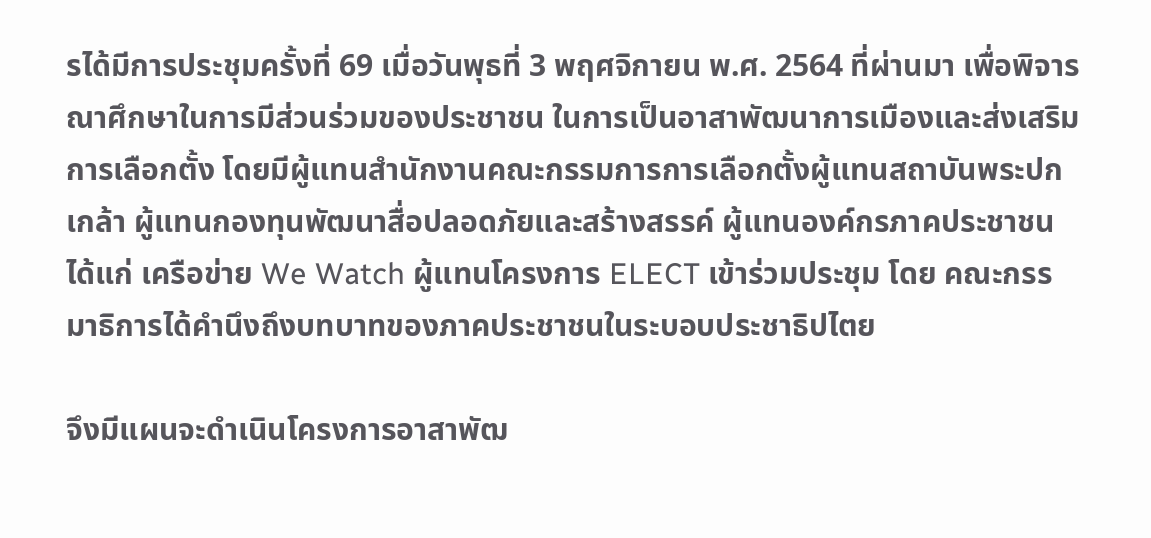รได้มีการประชุมครั้งที่ 69 เมื่อวันพุธที่ 3 พฤศจิกายน พ.ศ. 2564 ที่ผ่านมา เพื่อพิจารณาศึกษาในการมีส่วนร่วมของประชาชน ในการเป็นอาสาพัฒนาการเมืองและส่งเสริมการเลือกตั้ง โดยมีผู้แทนสำนักงานคณะกรรมการการเลือกตั้งผู้แทนสถาบันพระปกเกล้า ผู้แทนกองทุนพัฒนาสื่อปลอดภัยและสร้างสรรค์ ผู้แทนองค์กรภาคประชาชน ได้แก่ เครือข่าย We Watch ผู้แทนโครงการ ELECT เข้าร่วมประชุม โดย คณะกรรมาธิการได้คำนึงถึงบทบาทของภาคประชาชนในระบอบประชาธิปไตย

จึงมีแผนจะดำเนินโครงการอาสาพัฒ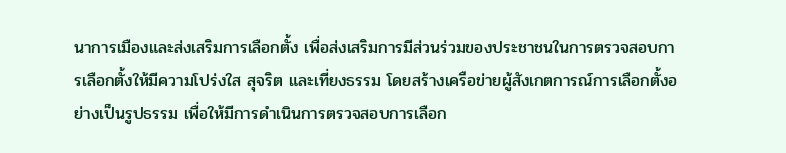นาการเมืองและส่งเสริมการเลือกตั้ง เพื่อส่งเสริมการมีส่วนร่วมของประชาชนในการตรวจสอบการเลือกตั้งให้มีความโปร่งใส สุจริต และเที่ยงธรรม โดยสร้างเครือข่ายผู้สังเกตการณ์การเลือกตั้งอย่างเป็นรูปธรรม เพื่อให้มีการดำเนินการตรวจสอบการเลือก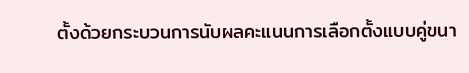ตั้งด้วยกระบวนการนับผลคะแนนการเลือกตั้งแบบคู่ขนา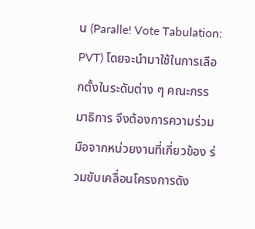น (Paralle! Vote Tabulation: PVT) โดยจะนำมาใช้ในการเลือกตั้งในระดับต่าง ๆ คณะกรรมาธิการ จึงต้องการความร่วมมือจากหน่วยงานที่เกี่ยวข้อง ร่วมขับเคลื่อนโครงการดัง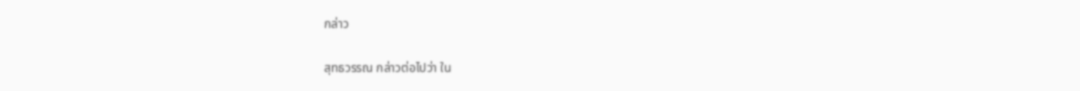กล่าว

สุทธวรรณ กล่าวต่อไปว่า ใน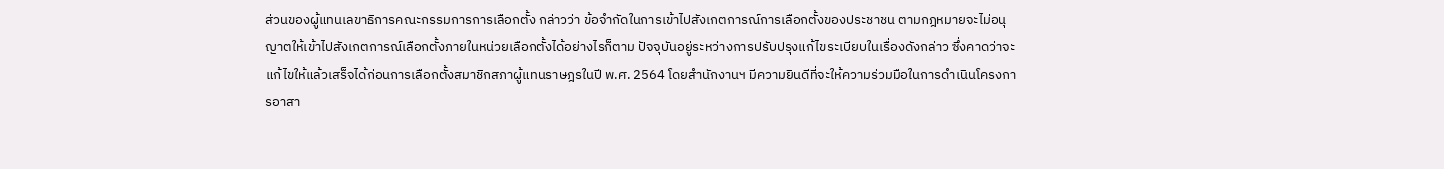ส่วนของผู้แทนเลขาธิการคณะกรรมการการเลือกตั้ง กล่าวว่า ข้อจำกัดในการเข้าไปสังเกตการณ์การเลือกตั้งของประชาชน ตามกฎหมายจะไม่อนุญาตให้เข้าไปสังเกตการณ์เลือกตั้งภายในหน่วยเลือกตั้งได้อย่างไรก็ตาม ปัจจุบันอยู่ระหว่างการปรับปรุงแก้ไขระเบียบในเรื่องดังกล่าว ซึ่งคาดว่าจะแก้ไขให้แล้วเสร็จได้ก่อนการเลือกตั้งสมาชิกสภาผู้แทนราษฎรในปี พ.ศ. 2564 โดยสำนักงานฯ มีความยินดีที่จะให้ความร่วมมือในการดำเนินโครงการอาสา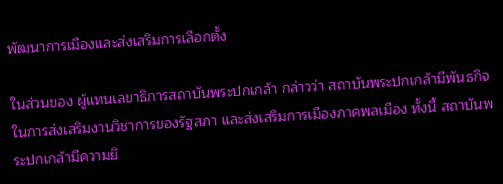พัฒนาการเมืองและส่งเสริมการเลือกตั้ง

ในส่วนของ ผู้แทนเลขาธิการสถาบันพระปกเกล้า กล่าวว่า สถาบันพระปกเกล้ามีพันธกิจในการส่งเสริมงานวิชาการของรัฐสภา และส่งเสริมการเมืองภาคพลเมือง ทั้งนี้ สถาบันพระปกเกล้ามีความยิ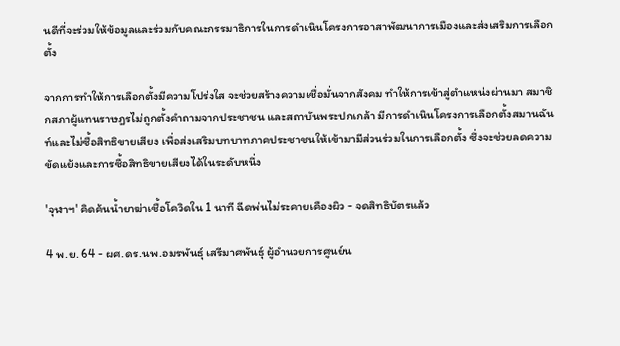นดีที่จะร่วมให้ข้อมูลและร่วมกับคณะกรรมาธิการในการดำเนินโครงการอาสาพัฒนาการเมืองและส่งเสริมการเลือกตั้ง

จากการทำให้การเลือกตั้งมีความโปร่งใส จะช่วยสร้างความเชื่อมั่นจากสังคม ทำให้การเข้าสู่ตำแหน่งผ่านมา สมาชิกสภาผู้แทนราษฎรไม่ถูกตั้งคำถามจากประชาชน และสถาบันพระปกเกล้า มีการดำเนินโครงการเลือกตั้งสมานฉันท์และไม่ซื้อสิทธิขายเสียง เพื่อส่งเสริมบทบาทภาคประชาชนให้เข้ามามีส่วนร่วมในการเลือกตั้ง ซึ่งจะช่วยลดความขัดแย้งและการซื้อสิทธิขายเสียงได้ในระดับหนึ่ง

'จุฬาฯ' คิดค้นน้ำยาฆ่าเชื้อโควิดใน 1 นาที ฉีดพ่นไม่ระคายเคืองผิว - จดสิทธิบัตรแล้ว

4 พ.ย. 64 - ผศ.ดร.นพ.อมรพันธุ์ เสรีมาศพันธุ์ ผู้อํานวยการศูนย์น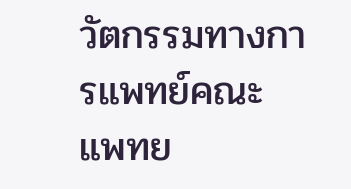วัตกรรมทางการแพทย์คณะแพทย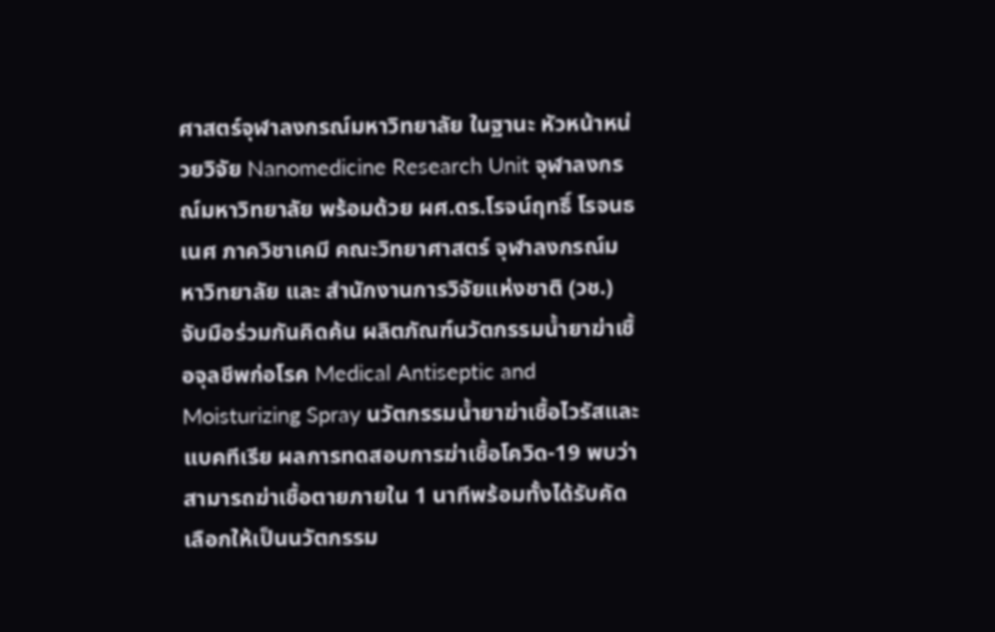ศาสตร์จุฬาลงกรณ์มหาวิทยาลัย ในฐานะ หัวหน้าหน่วยวิจัย Nanomedicine Research Unit จุฬาลงกรณ์มหาวิทยาลัย พร้อมด้วย ผศ.ดร.โรจน์ฤทธิ์ โรจนธเนศ ภาควิชาเคมี คณะวิทยาศาสตร์ จุฬาลงกรณ์มหาวิทยาลัย และ สำนักงานการวิจัยแห่งชาติ (วช.) จับมือร่วมกันคิดค้น ผลิตภัณฑ์นวัตกรรมน้ำยาฆ่าเชื้อจุลชีพก่อโรค Medical Antiseptic and Moisturizing Spray นวัตกรรมน้ำยาฆ่าเชื้อไวรัสและแบคทีเรีย ผลการทดสอบการฆ่าเชื้อโควิด-19 พบว่า สามารถฆ่าเชื้อตายภายใน 1 นาทีพร้อมทั้งได้รับคัดเลือกให้เป็นนวัตกรรม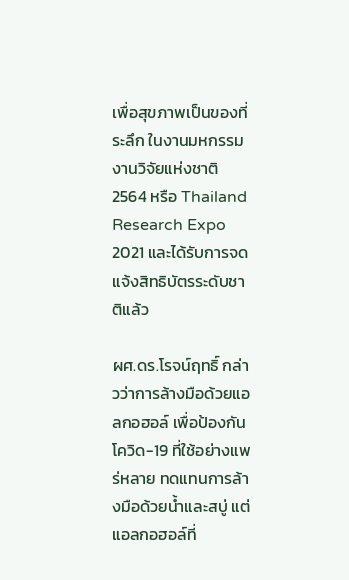เพื่อสุขภาพเป็นของที่ระลึก ในงานมหกรรมงานวิจัยแห่งชาติ 2564 หรือ Thailand Research Expo 2021 และได้รับการจดแจ้งสิทธิบัตรระดับชาติแล้ว

ผศ.ดร.โรจน์ฤทธิ์ กล่าวว่าการล้างมือด้วยแอลกอฮอล์ เพื่อป้องกันโควิด-19 ที่ใช้อย่างแพร่หลาย ทดแทนการล้างมือด้วยน้ำและสบู่ แต่แอลกอฮอล์ที่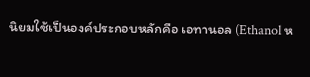นิยมใช้เป็นองค์ประกอบหลักคือ เอทานอล (Ethanol ห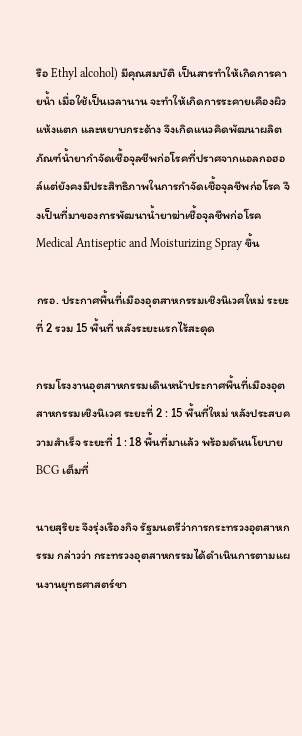รือ Ethyl alcohol) มีคุณสมบัติ เป็นสารทำให้เกิดการคายน้ำ เมื่อใช้เป็นเวลานาน จะทำให้เกิดการระคายเคืองผิวแห้งแตก และหยาบกระด้าง จึงเกิดแนวคิดพัฒนาผลิตภัณฑ์น้ำยากำจัดเชื้อจุลชีพก่อโรคที่ปราศจากแอลกอฮอล์แต่ยังคงมีประสิทธิภาพในการกำจัดเชื้อจุลชีพก่อโรค จึงเป็นที่มาของการพัฒนาน้ำยาฆ่าเชื้อจุลชีพก่อโรค Medical Antiseptic and Moisturizing Spray ขึ้น

กรอ. ประกาศพื้นที่เมืองอุตสาหกรรมเชิงนิเวศใหม่ ระยะที่ 2 รวม 15 พื้นที่ หลังระยะแรกไร้สะดุด

กรมโรงงานอุตสาหกรรมเดินหน้าประกาศพื้นที่เมืองอุตสาหกรรมเชิงนิเวศ ระยะที่ 2 : 15 พื้นที่ใหม่ หลังประสบความสำเร็จ ระยะที่ 1 : 18 พื้นที่มาแล้ว พร้อมดันนโยบาย BCG เต็มที่

นายสุริยะ จึงรุ่งเรืองกิจ รัฐมนตรีว่าการกระทรวงอุตสาหกรรม กล่าวว่า กระทรวงอุตสาหกรรมได้ดำเนินการตามแผนงานยุทธศาสตร์ชา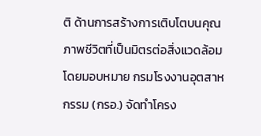ติ ด้านการสร้างการเติบโตบนคุณภาพชีวิตที่เป็นมิตรต่อสิ่งแวดล้อม โดยมอบหมาย กรมโรงงานอุตสาหกรรม (กรอ.) จัดทำโครง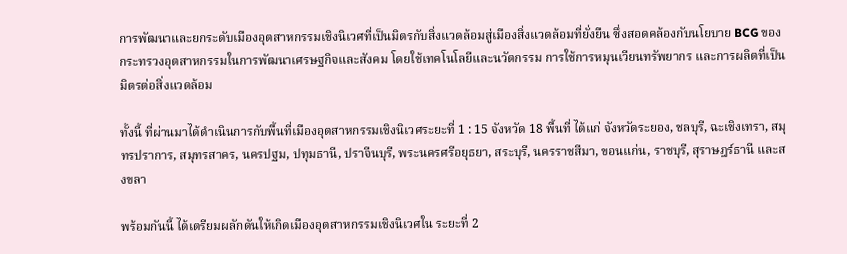การพัฒนาและยกระดับเมืองอุตสาหกรรมเชิงนิเวศที่เป็นมิตรกับสิ่งแวดล้อมสู่เมืองสิ่งแวดล้อมที่ยั่งยืน ซึ่งสอดคล้องกับนโยบาย BCG ของกระทรวงอุตสาหกรรมในการพัฒนาเศรษฐกิจและสังคม โดยใช้เทคโนโลยีและนวัตกรรม การใช้การหมุนเวียนทรัพยากร และการผลิตที่เป็นมิตรต่อสิ่งแวดล้อม

ทั้งนี้ ที่ผ่านมาได้ดำเนินการกับพื้นที่เมืองอุตสาหกรรมเชิงนิเวศระยะที่ 1 : 15 จังหวัด 18 พื้นที่ ได้แก่ จังหวัดระยอง, ชลบุรี, ฉะเชิงเทรา, สมุทรปราการ, สมุทรสาคร, นครปฐม, ปทุมธานี, ปราจีนบุรี, พระนครศรีอยุธยา, สระบุรี, นครราชสีมา, ขอนแก่น, ราชบุรี, สุราษฎร์ธานี และสงขลา

พร้อมกันนี้ ได้เตรียมผลักดันให้เกิดเมืองอุตสาหกรรมเชิงนิเวศใน ระยะที่ 2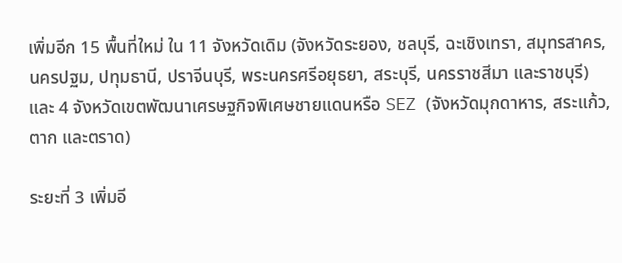เพิ่มอีก 15 พื้นที่ใหม่ ใน 11 จังหวัดเดิม (จังหวัดระยอง, ชลบุรี, ฉะเชิงเทรา, สมุทรสาคร, นครปฐม, ปทุมธานี, ปราจีนบุรี, พระนครศรีอยุธยา, สระบุรี, นครราชสีมา และราชบุรี) และ 4 จังหวัดเขตพัฒนาเศรษฐกิจพิเศษชายแดนหรือ SEZ (จังหวัดมุกดาหาร, สระแก้ว, ตาก และตราด)

ระยะที่ 3 เพิ่มอี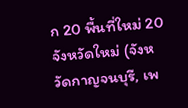ก 20 พื้นที่ใหม่ 20 จังหวัดใหม่ (จังหวัดกาญจนบุรี, เพ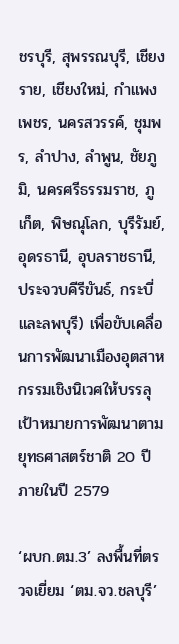ชรบุรี, สุพรรณบุรี, เชียงราย, เชียงใหม่, กำแพงเพชร, นครสวรรค์, ชุมพร, ลำปาง, ลำพูน, ชัยภูมิ, นครศรีธรรมราช, ภูเก็ต, พิษณุโลก, บุรีรัมย์, อุดรธานี, อุบลราชธานี, ประจวบคีรีขันธ์, กระบี่ และลพบุรี) เพื่อขับเคลื่อนการพัฒนาเมืองอุตสาหกรรมเชิงนิเวศให้บรรลุเป้าหมายการพัฒนาตามยุทธศาสตร์ชาติ 20 ปี ภายในปี 2579

‘ผบก.ตม.3’ ลงพื้นที่ตรวจเยี่ยม ‘ตม.จว.ชลบุรี’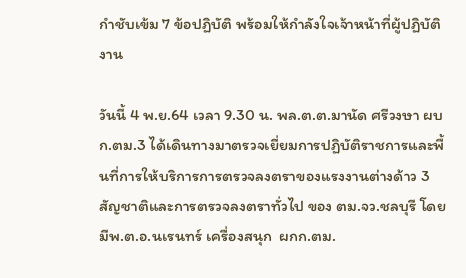กำชับเข้ม 7 ข้อปฏิบัติ พร้อมให้กำลังใจเจ้าหน้าที่ผู้ปฏิบัติงาน

วันนี้ 4 พ.ย.64 เวลา 9.30 น. พล.ต.ต.มานัด ศรีวงษา ผบก.ตม.3 ได้เดินทางมาตรวจเยี่ยมการปฏิบัติราชการและพื้นที่การให้บริการการตรวจลงตราของแรงงานต่างด้าว 3 สัญชาติและการตรวจลงตราทั่วไป ของ ตม.จว.ชลบุรี โดยมีพ.ต.อ.นเรนทร์ เครื่องสนุก  ผกก.ตม.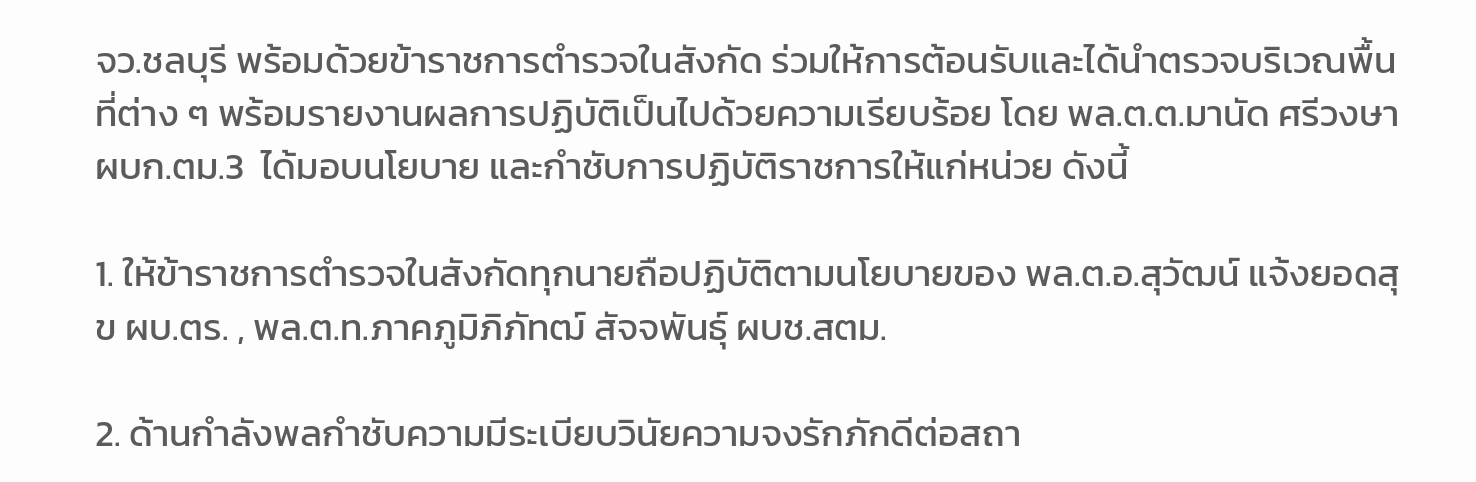จว.ชลบุรี พร้อมด้วยข้าราชการตำรวจในสังกัด ร่วมให้การต้อนรับและได้นำตรวจบริเวณพื้นที่ต่าง ๆ พร้อมรายงานผลการปฏิบัติเป็นไปด้วยความเรียบร้อย โดย พล.ต.ต.มานัด ศรีวงษาผบก.ตม.3  ได้มอบนโยบาย และกำชับการปฏิบัติราชการให้แก่หน่วย ดังนี้

1. ให้ข้าราชการตำรวจในสังกัดทุกนายถือปฏิบัติตามนโยบายของ พล.ต.อ.สุวัฒน์ แจ้งยอดสุข ผบ.ตร. , พล.ต.ท.ภาคภูมิภิภัทฒ์ สัจจพันธุ์ ผบช.สตม.

2. ด้านกำลังพลกำชับความมีระเบียบวินัยความจงรักภักดีต่อสถา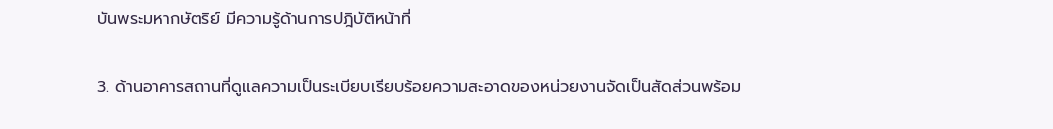บันพระมหากษัตริย์ มีความรู้ด้านการปฎิบัติหน้าที่

3. ด้านอาคารสถานที่ดูแลความเป็นระเบียบเรียบร้อยความสะอาดของหน่วยงานจัดเป็นสัดส่วนพร้อม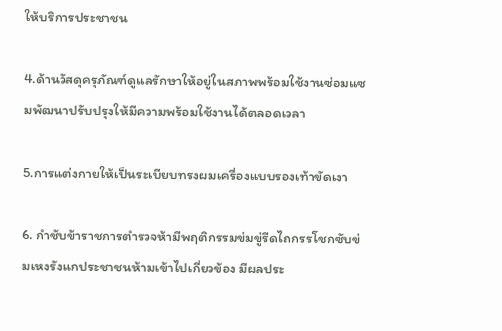ให้บริการประชาชน

4.ด้านวัสดุครุภัณฑ์ดูแลรักษาให้อยู่ในสภาพพร้อมใช้งานซ่อมแซมพัฒนาปรับปรุงให้มีความพร้อมใช้งานได้ตลอดเวลา

5.การแต่งกายให้เป็นระเบียบทรงผมเครื่องแบบรองเท้าขัดเงา

6. กำชับข้าราชการตำรวจห้ามีพฤติกรรมข่มขู่รีดไถกรรโชกซับข่มเหงรังแกประชาชนห้ามเข้าไปเกี่ยวข้อง มีผลประ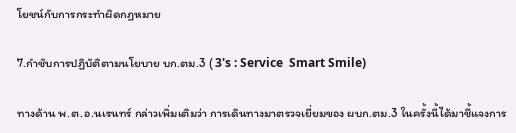โยชน์กับการกระทำผิดกฏหมาย

7.กำชับการปฏิบัติตามนโยบาย บก.ตม.3 ( 3's : Service  Smart Smile)

ทางด้าน พ.ต.อ.นเรนทร์ กล่าวเพิ่มเติมว่า การเดินทางมาตรวจเยี่ยมของ ผบก.ตม.3 ในครั้งนี้ได้มาชี้แจงการ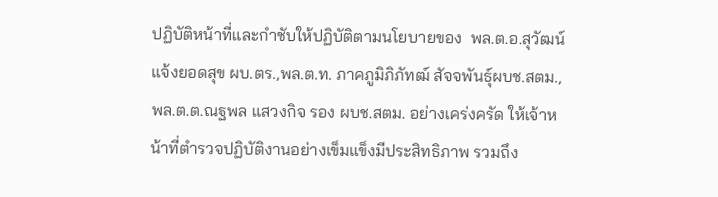ปฏิบัติหน้าที่และกำชับให้ปฏิบัติตามนโยบายของ  พล.ต.อ.สุวัฒน์ แจ้งยอดสุข ผบ.ตร.,พล.ต.ท. ภาคภูมิภิภัทฒ์ สัจจพันธุ์ผบช.สตม., พล.ต.ต.ณฐพล แสวงกิจ รอง ผบช.สตม. อย่างเคร่งครัด ให้เจ้าหน้าที่ตำรวจปฏิบัติงานอย่างเข็มแข็งมีประสิทธิภาพ รวมถึง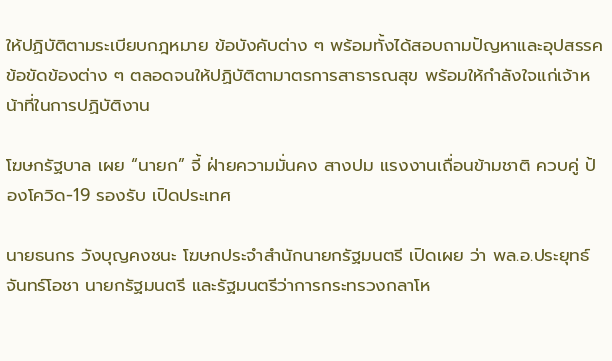ให้ปฏิบัติตามระเบียบกฎหมาย ข้อบังคับต่าง ๆ พร้อมทั้งได้สอบถามปัญหาและอุปสรรค ข้อขัดข้องต่าง ๆ ตลอดจนให้ปฏิบัติตามาตรการสาธารณสุข พร้อมให้กำลังใจแก่เจ้าหน้าที่ในการปฏิบัติงาน

โฆษกรัฐบาล เผย “นายก” จี้ ฝ่ายความมั่นคง สางปม แรงงานเถื่อนข้ามชาติ ควบคู่ ป้องโควิด-19 รองรับ เปิดประเทศ

นายธนกร วังบุญคงชนะ โฆษกประจำสำนักนายกรัฐมนตรี เปิดเผย ว่า พล.อ.ประยุทธ์ จันทร์โอชา นายกรัฐมนตรี และรัฐมนตรีว่าการกระทรวงกลาโห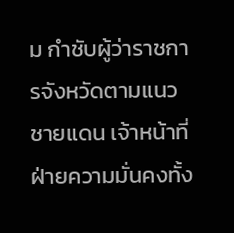ม กำชับผู้ว่าราชการจังหวัดตามแนวชายแดน เจ้าหน้าที่ฝ่ายความมั่นคงทั้ง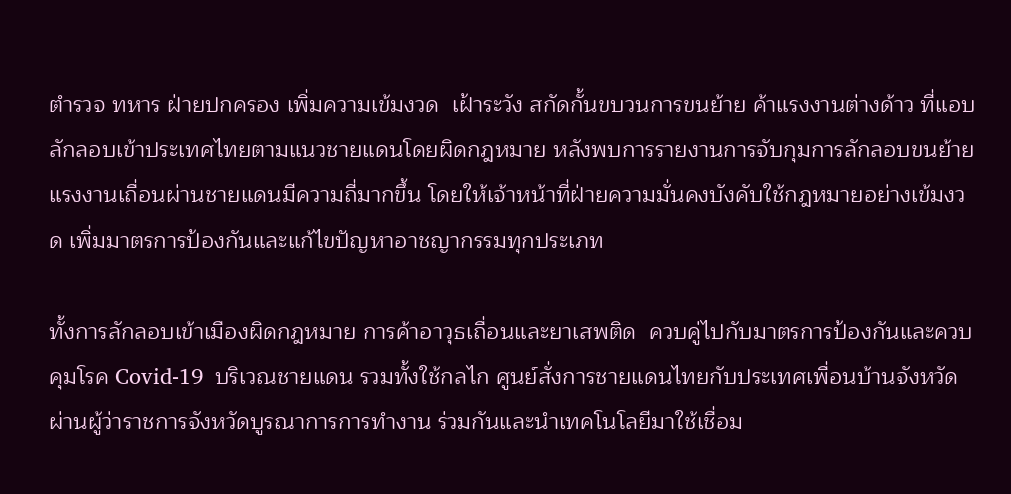ตำรวจ ทหาร ฝ่ายปกครอง เพิ่มความเข้มงวด  เฝ้าระวัง สกัดกั้นขบวนการขนย้าย ค้าแรงงานต่างด้าว ที่แอบลักลอบเข้าประเทศไทยตามแนวชายแดนโดยผิดกฎหมาย หลังพบการรายงานการจับกุมการลักลอบขนย้ายแรงงานเถื่อนผ่านชายแดนมีความถี่มากขึ้น โดยให้เจ้าหน้าที่ฝ่ายความมั่นคงบังคับใช้กฎหมายอย่างเข้มงวด เพิ่มมาตรการป้องกันและแก้ไขปัญหาอาชญากรรมทุกประเภท

ทั้งการลักลอบเข้าเมืองผิดกฎหมาย การค้าอาวุธเถื่อนและยาเสพติด  ควบคู่ไปกับมาตรการป้องกันและควบคุมโรค Covid-19  บริเวณชายแดน รวมทั้งใช้กลไก ศูนย์สั่งการชายแดนไทยกับประเทศเพื่อนบ้านจังหวัด ผ่านผู้ว่าราชการจังหวัดบูรณาการการทำงาน ร่วมกันและนำเทคโนโลยีมาใช้เชื่อม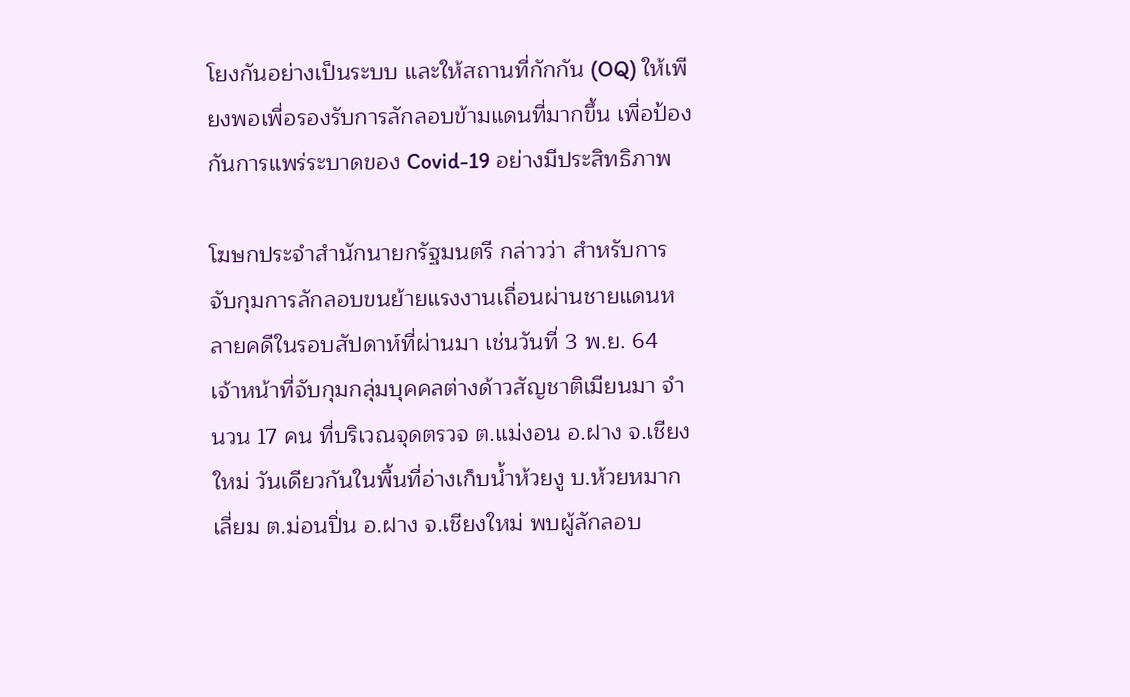โยงกันอย่างเป็นระบบ และให้สถานที่กักกัน (OQ) ให้เพียงพอเพี่อรองรับการลักลอบข้ามแดนที่มากขึ้น เพื่อป้องกันการแพร่ระบาดของ Covid-19 อย่างมีประสิทธิภาพ

โฆษกประจำสำนักนายกรัฐมนตรี กล่าวว่า สำหรับการจับกุมการลักลอบขนย้ายแรงงานเถื่อนผ่านชายแดนหลายคดีในรอบสัปดาห์ที่ผ่านมา เช่นวันที่ 3 พ.ย. 64  เจ้าหน้าที่จับกุมกลุ่มบุคคลต่างด้าวสัญชาติเมียนมา จำนวน 17 คน ที่บริเวณจุดตรวจ ต.แม่งอน อ.ฝาง จ.เชียงใหม่ วันเดียวกันในพื้นที่อ่างเก็บน้ำห้วยงู บ.ห้วยหมากเลี่ยม ต.ม่อนปิ่น อ.ฝาง จ.เชียงใหม่ พบผู้ลักลอบ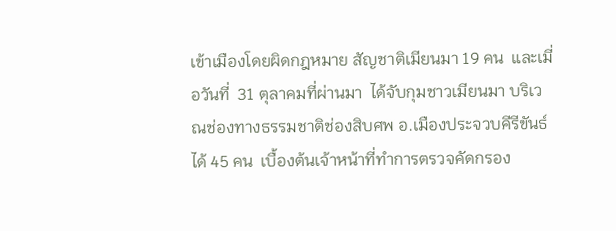เข้าเมืองโดยผิดกฎหมาย สัญชาติเมียนมา 19 คน  และเมี่อวันที่  31 ตุลาคมที่ผ่านมา  ได้จับกุมชาวเมียนมา บริเวณช่องทางธรรมชาติช่องสิบศพ อ.เมืองประจวบคีรีขันธ์ ได้ 45 คน  เบื้องต้นเจ้าหน้าที่ทำการตรวจคัดกรอง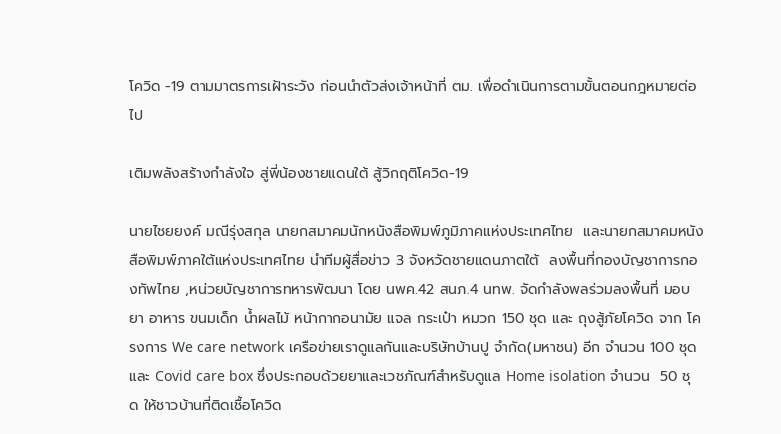โควิด -19 ตามมาตรการเฝ้าระวัง ก่อนนำตัวส่งเจ้าหน้าที่ ตม. เพื่อดำเนินการตามขั้นตอนกฎหมายต่อไป

เติมพลังสร้างกำลังใจ สู่พี่น้องชายแดนใต้ สู้วิกฤติโควิด-19

นายไชยยงค์ มณีรุ่งสกุล นายกสมาคมนักหนังสือพิมพ์ภูมิภาคแห่งประเทศไทย  และนายกสมาคมหนังสือพิมพ์ภาคใต้แห่งประเทศไทย นำทีมผู้สื่อข่าว 3 จังหวัดชายแดนภาตใต้  ลงพื้นที่กองบัญชาการกองทัพไทย ,หน่วยบัญชาการทหารพัฒนา โดย นพค.42 สนภ.4 นทพ. จัดกำลังพลร่วมลงพื้นที่ มอบ ยา อาหาร ขนมเด็ก น้ำผลไม้ หน้ากากอนามัย แจล กระเป๋า หมวก 150 ชุด และ ถุงสู้ภัยโควิด จาก โครงการ We care network เครือข่ายเราดูแลกันและบริษัทบ้านปู จำกัด(มหาชน) อีก จำนวน 100 ชุด และ Covid care box ซึ่งประกอบด้วยยาและเวชภัณฑ์สำหรับดูแล Home isolation จำนวน  50 ชุด ให้ชาวบ้านที่ติดเชื้อโควิด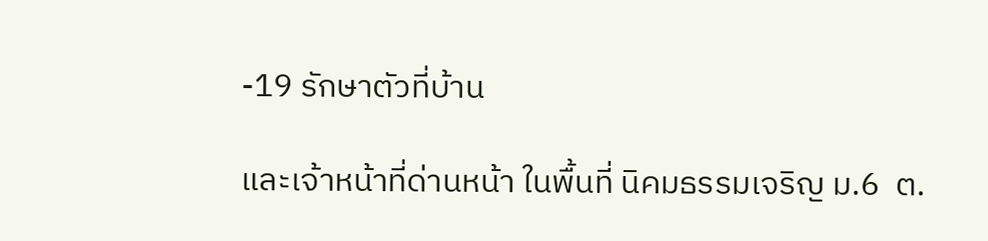-19 รักษาตัวที่บ้าน

และเจ้าหน้าที่ด่านหน้า ในพื้นที่ นิคมธรรมเจริญ ม.6  ต.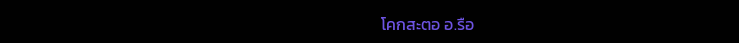โคกสะตอ อ.รือ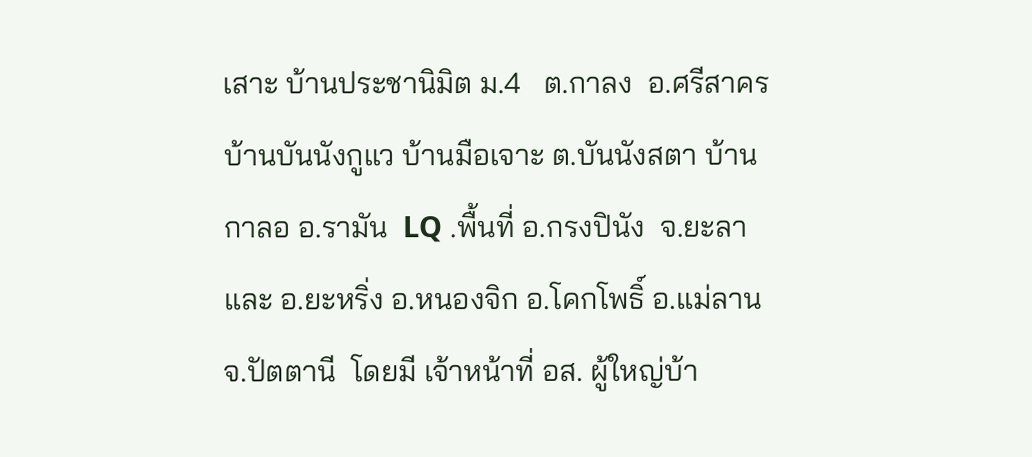เสาะ บ้านประชานิมิต ม.4   ต.กาลง  อ.ศรีสาคร  บ้านบันนังกูแว บ้านมือเจาะ ต.บันนังสตา บ้านกาลอ อ.รามัน  LQ .พื้นที่ อ.กรงปินัง  จ.ยะลา  และ อ.ยะหริ่ง อ.หนองจิก อ.โคกโพธิ์ อ.แม่ลาน จ.ปัตตานี  โดยมี เจ้าหน้าที่ อส. ผู้ใหญ่บ้า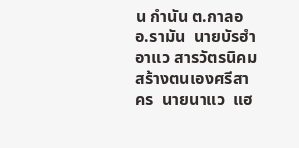น กำนัน ต.กาลอ อ.รามัน  นายบัรฮำ  อาแว สารวัตรนิคมสร้างตนเองศรีสาคร  นายนาแว  แฮ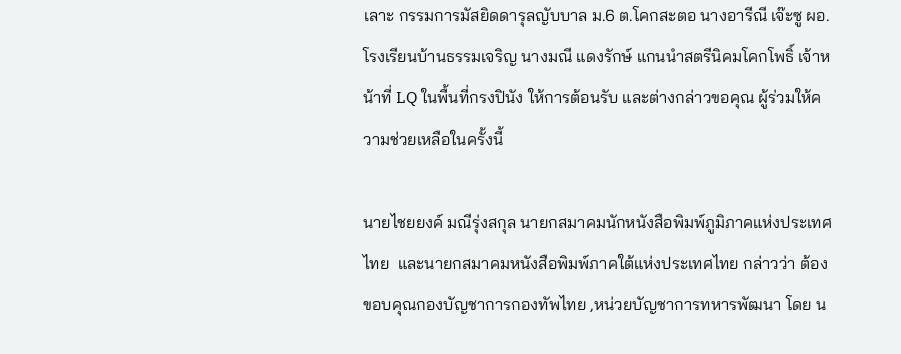เลาะ กรรมการมัสยิดดารุลญับบาล ม.6 ต.โคกสะตอ นางอารีณี เจ๊ะซู ผอ.โรงเรียนบ้านธรรมเจริญ นางมณี แดงรักษ์ แกนนำสตรีนิคมโคกโพธิ์ เจ้าหน้าที่ LQ ในพื้นที่กรงปินัง ให้การต้อนรับ และต่างกล่าวขอคุณ ผู้ร่วมให้ความช่วยเหลือในครั้งนี้

นายไชยยงค์ มณีรุ่งสกุล นายกสมาคมนักหนังสือพิมพ์ภูมิภาคแห่งประเทศไทย  และนายกสมาคมหนังสือพิมพ์ภาคใต้แห่งประเทศไทย กล่าวว่า ต้องขอบคุณกองบัญชาการกองทัพไทย ,หน่วยบัญชาการทหารพัฒนา โดย น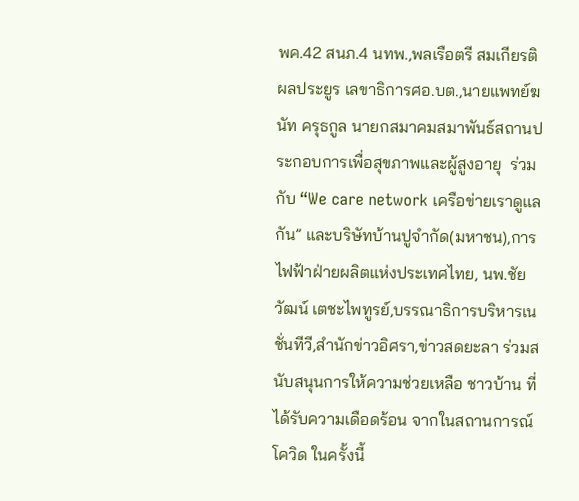พค.42 สนภ.4 นทพ.,พลเรือตรี สมเกียรติ ผลประยูร เลขาธิการศอ.บต.,นายแพทย์ฆนัท ครุธกูล นายกสมาคมสมาพันธ์สถานประกอบการเพื่อสุขภาพและผู้สูงอายุ  ร่วมกับ “We care network เครือข่ายเราดูแลกัน” และบริษัทบ้านปูจำกัด(มหาชน),การไฟฟ้าฝ่ายผลิตแห่งประเทศไทย, นพ.ชัยวัฒน์ เตชะไพทูรย์,บรรณาธิการบริหารเนชั่นทีวี,สำนักข่าวอิศรา,ข่าวสดยะลา ร่วมสนับสนุนการให้ความช่วยเหลือ ชาวบ้าน ที่ได้รับความเดือดร้อน จากในสถานการณ์โควิด ในครั้งนี้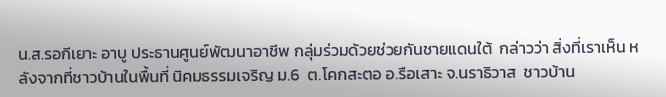น.ส.รอกีเยาะ อาบู ประธานศูนย์พัฒนาอาชีพ กลุ่มร่วมด้วยช่วยกันชายแดนใต้  กล่าวว่า สิ่งที่เราเห็น หลังจากที่ชาวบ้านในพื้นที่ นิคมธรรมเจริญ ม.6  ต.โคกสะตอ อ.รือเสาะ จ.นราธิวาส  ชาวบ้าน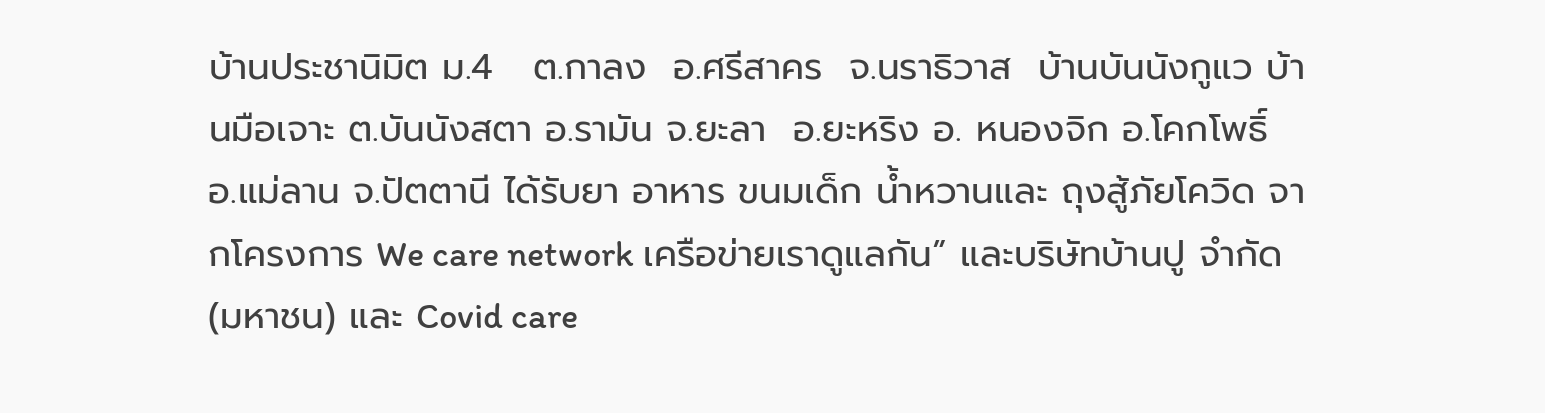บ้านประชานิมิต ม.4   ต.กาลง  อ.ศรีสาคร  จ.นราธิวาส  บ้านบันนังกูแว บ้านมือเจาะ ต.บันนังสตา อ.รามัน จ.ยะลา  อ.ยะหริง อ. หนองจิก อ.โคกโพธิ์  อ.แม่ลาน จ.ปัตตานี ได้รับยา อาหาร ขนมเด็ก น้ำหวานและ ถุงสู้ภัยโควิด จากโครงการ We care network เครือข่ายเราดูแลกัน” และบริษัทบ้านปู จำกัด(มหาชน) และ Covid care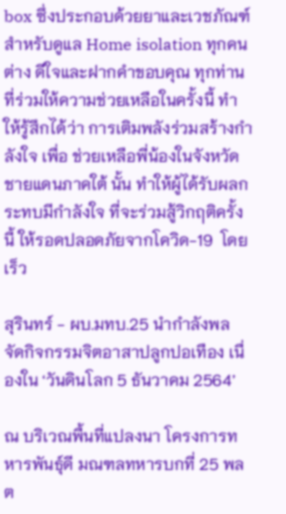box ซึ่งประกอบด้วยยาและเวชภัณฑ์สำหรับดูแล Home isolation ทุกคนต่าง ดีใจและฝากคำขอบคุณ ทุกท่านที่ร่วมให้ความช่วยเหลือในครั้งนี้ ทำให้รู้สึกได้ว่า การเติมพลังร่วมสร้างกำลังใจ เพื่อ ช่วยเหลือพี่น้องในจังหวัดชายแดนภาคใต้ นั้น ทำให้ผู้ได้รับผลกระทบมีกำลังใจ ที่จะร่วมสู้วิกฤติครั้งนี้ ให้รอดปลอดภัยจากโควิด-19  โดยเร็ว

สุรินทร์ - ผบ.มทบ.25 นำกำลังพล จัดกิจกรรมจิตอาสาปลูกปอเทือง เนื่องใน ‘วันดินโลก 5 ธันวาคม 2564’

ณ บริเวณพื้นที่แปลงนา โครงการทหารพันธุ์ดี มณฑลทหารบกที่ 25 พลต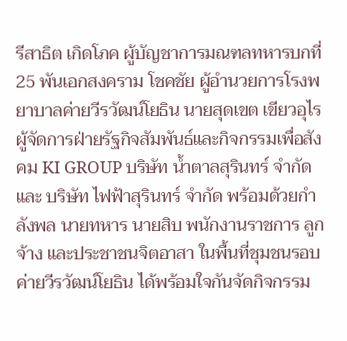รีสาธิต เกิดโภค ผู้บัญชาการมณฑลทหารบกที่ 25 พันเอกสงคราม โชคชัย ผู้อำนวยการโรงพยาบาลค่ายวีรวัฒน์โยธิน นายสุดเขต เขียวอุไร  ผู้จัดการฝ่ายรัฐกิจสัมพันธ์และกิจกรรมเพื่อสังคม KI GROUP บริษัท น้ำตาลสุรินทร์ จำกัด และ บริษัท ไฟฟ้าสุรินทร์ จำกัด พร้อมด้วยกำลังพล นายทหาร นายสิบ พนักงานราชการ ลูกจ้าง และประชาชนจิตอาสา ในพื้นที่ชุมชนรอบค่ายวีรวัฒน์โยธิน ได้พร้อมใจกันจัดกิจกรรม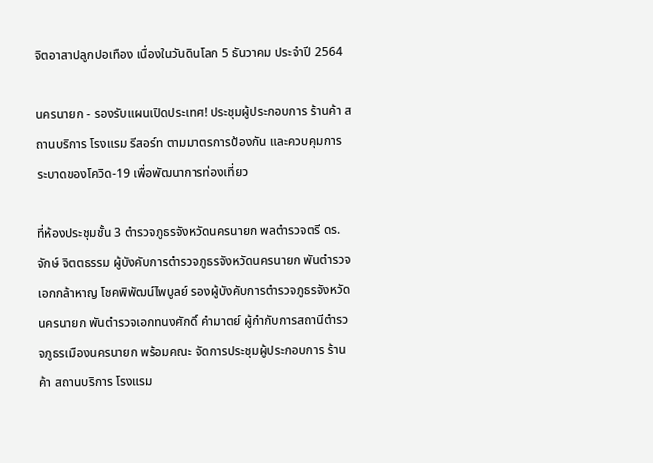จิตอาสาปลูกปอเทือง เนื่องในวันดินโลก 5 ธันวาคม ประจำปี 2564

นครนายก - รองรับแผนเปิดประเทศ! ประชุมผู้ประกอบการ ร้านค้า สถานบริการ โรงแรม รีสอร์ท ตามมาตรการป้องกัน และควบคุมการระบาดของโควิด-19 เพื่อพัฒนาการท่องเที่ยว

ที่ห้องประชุมชั้น 3 ตำรวจภูธรจังหวัดนครนายก พลตำรวจตรี ดร.จักษ์ จิตตธรรม ผู้บังคับการตำรวจภูธรจังหวัดนครนายก พันตำรวจเอกกล้าหาญ โชคพิพัฒน์ไพบูลย์ รองผู้บังคับการตำรวจภูธรจังหวัดนครนายก พันตำรวจเอกทนงศักดิ์ คำมาตย์ ผู้กำกับการสถานีตำรวจภูธรเมืองนครนายก พร้อมคณะ จัดการประชุมผู้ประกอบการ ร้านค้า สถานบริการ โรงแรม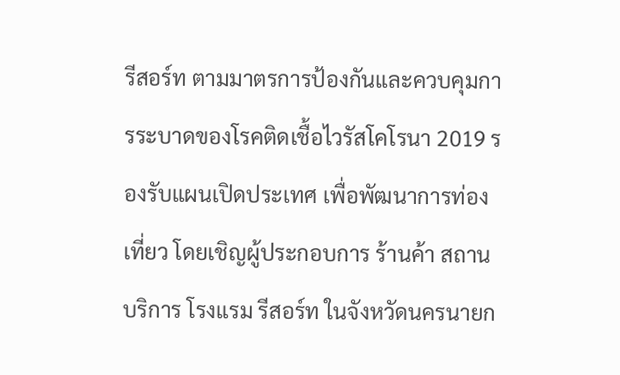รีสอร์ท ตามมาตรการป้องกันและควบคุมการระบาดของโรคติดเชื้อไวรัสโคโรนา 2019 รองรับแผนเปิดประเทศ เพื่อพัฒนาการท่องเที่ยว โดยเชิญผู้ประกอบการ ร้านค้า สถานบริการ โรงแรม รีสอร์ท ในจังหวัดนครนายก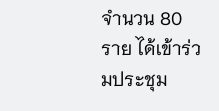จำนวน 80 ราย ได้เข้าร่วมประชุม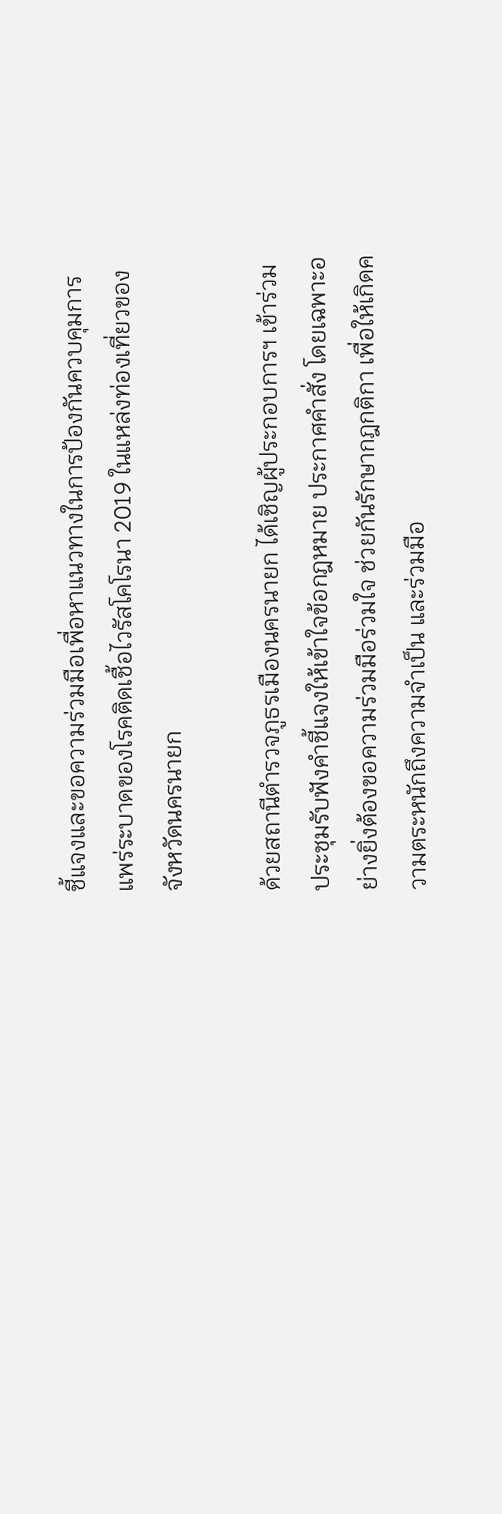ชี้แจงและขอความร่วมมือเพื่อหาแนวทางในการป้องกันควบคุมการแพร่ระบาดของโรคติดเชื้อไวรัสโคโรนา 2019 ในแหล่งท่องเที่ยวของจังหวัดนครนายก

ด้วยสถานีตำรวจภูธรเมืองนครนายก ได้เชิญผู้ประกอบการฯ เข้าร่วมประชุมรับฟังคำชี้แจงให้เข้าใจข้อกฎหมาย ประกาศคำสั่ง โดยเฉพาะอย่างยิ่งต้องขอความร่วมมือร่วมใจ ช่วยกันรักษากฎกติกา เพื่อให้เกิดความตระหนักถึงความจำเป็น และร่วมมือ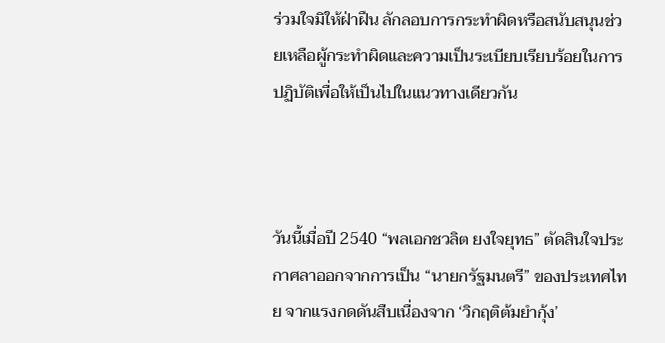ร่วมใจมิให้ฝ่าฝืน ลักลอบการกระทำผิดหรือสนับสนุนช่วยเหลือผู้กระทำผิดและความเป็นระเบียบเรียบร้อยในการปฏิบัติเพื่อให้เป็นไปในแนวทางเดียวกัน



วันนี้เมื่อปี 2540 “พลเอกชวลิต ยงใจยุทธ” ตัดสินใจประกาศลาออกจากการเป็น “นายกรัฐมนตรี” ของประเทศไทย จากแรงกดดันสืบเนื่องจาก ‘วิกฤติต้มยำกุ้ง’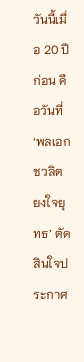วันนี้เมื่อ 20 ปีก่อน คือวันที่ ‘พลเอกชวลิต ยงใจยุทธ’ ตัดสินใจประกาศ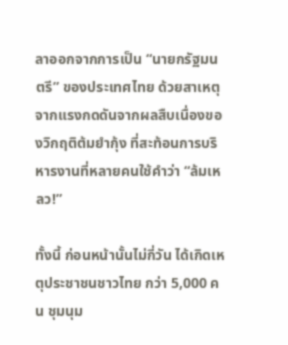ลาออกจากการเป็น “นายกรัฐมนตรี” ของประเทศไทย ด้วยสาเหตุจากแรงกดดันจากผลสืบเนื่องของวิกฤติต้มยำกุ้ง ที่สะท้อนการบริหารงานที่หลายคนใช้คำว่า “ล้มเหลว!”

ทั้งนี้ ก่อนหน้านั้นไม่กี่วัน ได้เกิดเหตุประชาชนชาวไทย กว่า 5,000 คน ชุมนุม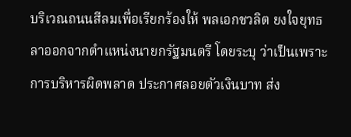บริเวณถนนสีลมเพื่อเรียกร้องให้ พลเอกชวลิต ยงใจยุทธ ลาออกจากตำแหน่งนายกรัฐมนตรี โดยระบุ ว่าเป็นเพราะการบริหารผิดพลาด ประกาศลอยตัวเงินบาท ส่ง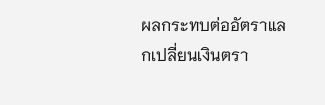ผลกระทบต่ออัตราแลกเปลี่ยนเงินตรา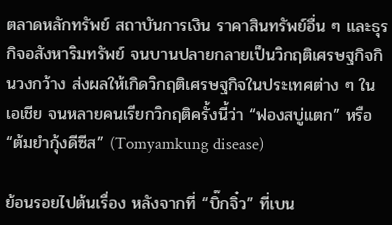ตลาดหลักทรัพย์ สถาบันการเงิน ราคาสินทรัพย์อื่น ๆ และธุรกิจอสังหาริมทรัพย์ จนบานปลายกลายเป็นวิกฤติเศรษฐกิจกินวงกว้าง ส่งผลให้เกิดวิกฤติเศรษฐกิจในประเทศต่าง ๆ ในเอเชีย จนหลายคนเรียกวิกฤติครั้งนี้ว่า “ฟองสบู่แตก” หรือ “ต้มยำกุ้งดีซีส” (Tomyamkung disease)

ย้อนรอยไปต้นเรื่อง หลังจากที่ “บิ๊กจิ๋ว” ที่เบน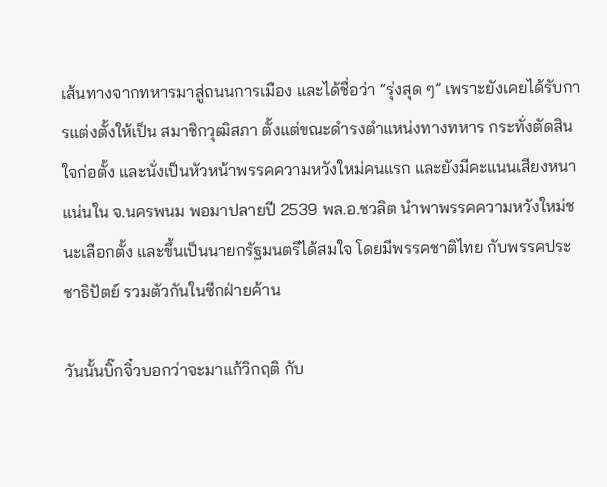เส้นทางจากทหารมาสู่ถนนการเมือง และได้ชื่อว่า “รุ่งสุด ๆ” เพราะยังเคยได้รับการแต่งตั้งให้เป็น สมาชิกวุฒิสภา ตั้งแต่ขณะดำรงตำแหน่งทางทหาร กระทั่งตัดสินใจก่อตั้ง และนั่งเป็นหัวหน้าพรรคความหวังใหม่คนแรก และยังมีคะแนนเสียงหนาแน่นใน จ.นครพนม พอมาปลายปี 2539 พล.อ.ชวลิต นำพาพรรคความหวังใหม่ชนะเลือกตั้ง และขึ้นเป็นนายกรัฐมนตรีได้สมใจ โดยมีพรรคชาติไทย กับพรรคประชาธิปัตย์ รวมตัวกันในซีกฝ่ายค้าน

วันนั้นบิ๊กจิ๋วบอกว่าจะมาแก้วิกฤติ กับ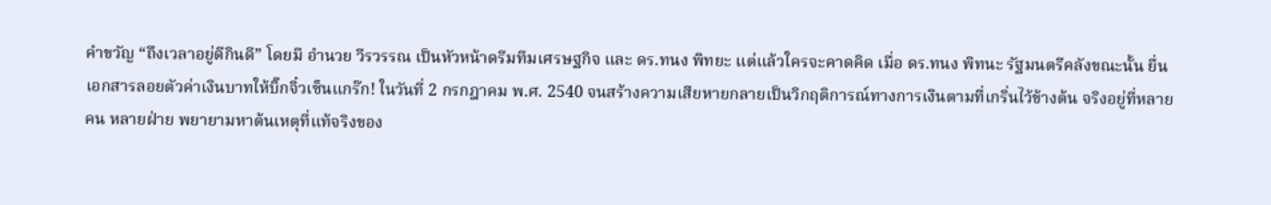คำขวัญ “ถึงเวลาอยู่ดีกินดี” โดยมี อำนวย วีรวรรณ เป็นหัวหน้าดรีมทีมเศรษฐกิจ และ ดร.ทนง พิทยะ แต่แล้วใครจะคาดคิด เมื่อ ดร.ทนง พิทนะ รัฐมนตรีคลังขณะนั้น ยื่นเอกสารลอยตัวค่าเงินบาทให้บิ๊กจิ๋วเซ็นแกร๊ก! ในวันที่ 2 กรกฎาคม พ.ศ. 2540 จนสร้างความเสียหายกลายเป็นวิกฤติการณ์ทางการเงินตามที่เกริ่นไว้ข้างต้น จริงอยู่ที่หลายคน หลายฝ่าย พยายามหาต้นเหตุที่แท้จริงของ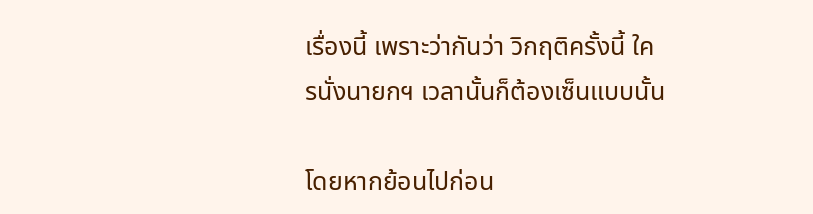เรื่องนี้ เพราะว่ากันว่า วิกฤติครั้งนี้ ใครนั่งนายกฯ เวลานั้นก็ต้องเซ็นแบบนั้น

โดยหากย้อนไปก่อน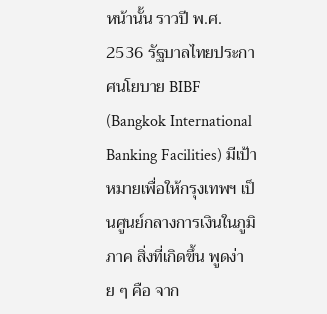หน้านั้น ราวปี พ.ศ. 2536 รัฐบาลไทยประกาศนโยบาย BIBF (Bangkok International Banking Facilities) มีเป้าหมายเพื่อให้กรุงเทพฯ เป็นศูนย์กลางการเงินในภูมิภาค สิ่งที่เกิดขึ้น พูดง่าย ๆ คือ จาก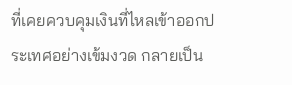ที่เคยควบคุมเงินที่ไหลเข้าออกประเทศอย่างเข้มงวด กลายเป็น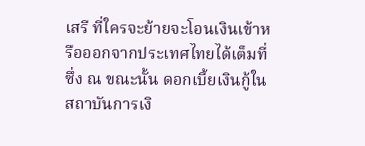เสรี ที่ใครจะย้ายจะโอนเงินเข้าหรือออกจากประเทศไทยได้เต็มที่ ซึ่ง ณ ขณะนั้น ดอกเบี้ยเงินกู้ในสถาบันการเงิ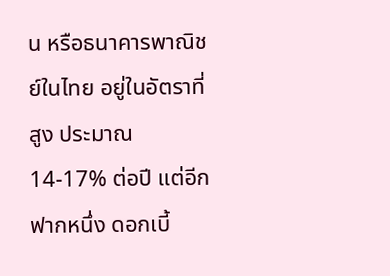น หรือธนาคารพาณิชย์ในไทย อยู่ในอัตราที่สูง ประมาณ 14-17% ต่อปี แต่อีกฟากหนึ่ง ดอกเบี้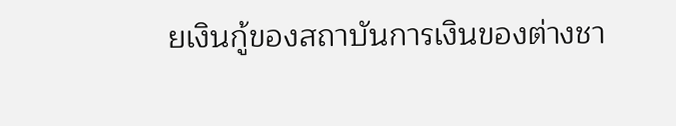ยเงินกู้ของสถาบันการเงินของต่างชา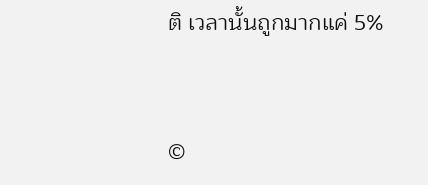ติ เวลานั้นถูกมากแค่ 5%


©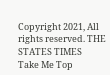Copyright 2021, All rights reserved. THE STATES TIMES
Take Me Top